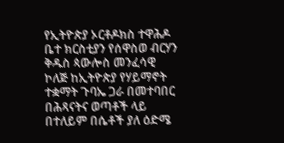የኢትዮጵያ ኦርቶዶክስ ተዋሕዶ ቤተ ክርስቲያን የሰዋስወ ብርሃን ቅዱስ ጳውሎስ መንፈሳዊ ኮለጅ ከኢትዮጵያ የሃይማኖት ተቋማት ጉባኤ ጋራ በመተባበር በሕጻናትና ወጣቶች ላይ በተለይም በሴቶች ያለ ዕድሜ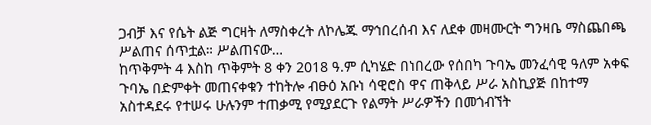ጋብቻ እና የሴት ልጅ ግርዛት ለማስቀረት ለኮሌጁ ማኅበረሰብ እና ለደቀ መዛሙርት ግንዛቤ ማስጨበጫ ሥልጠና ሰጥቷል። ሥልጠናው…
ከጥቅምት 4 እስከ ጥቅምት 8 ቀን 2018 ዓ.ም ሲካሄድ በነበረው የሰበካ ጉባኤ መንፈሳዊ ዓለም አቀፍ ጉባኤ በድምቀት መጠናቀቁን ተከትሎ ብፁዕ አቡነ ሳዊሮስ ዋና ጠቅላይ ሥራ አስኪያጅ በከተማ አስተዳደሩ የተሠሩ ሁሉንም ተጠቃሚ የሚያደርጉ የልማት ሥራዎችን በመጎብኘት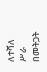ለተሻለ ሥራ በመትጋት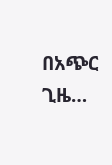በአጭር ጊዜ…